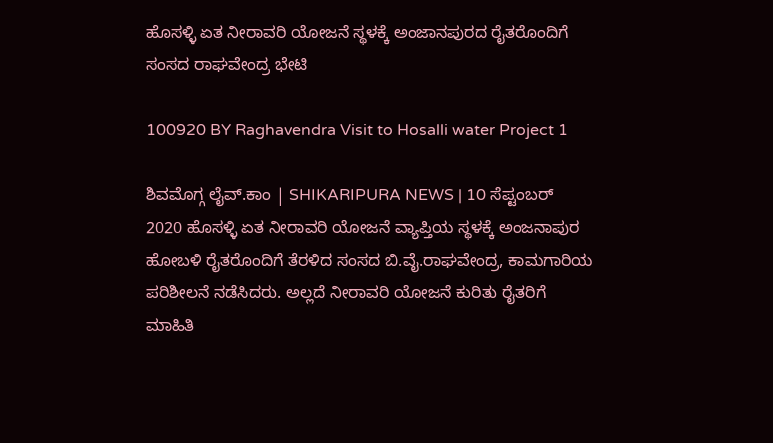ಹೊಸಳ್ಳಿ ಏತ ನೀರಾವರಿ ಯೋಜನೆ ಸ್ಥಳಕ್ಕೆ ಅಂಜಾನಪುರದ ರೈತರೊಂದಿಗೆ ಸಂಸದ ರಾಘವೇಂದ್ರ ಭೇಟಿ

100920 BY Raghavendra Visit to Hosalli water Project 1

ಶಿವಮೊಗ್ಗ ಲೈವ್.ಕಾಂ | SHIKARIPURA NEWS | 10 ಸೆಪ್ಟಂಬರ್ 2020 ಹೊಸಳ್ಳಿ ಏತ ನೀರಾವರಿ ಯೋಜನೆ ವ್ಯಾಪ್ತಿಯ ಸ್ಥಳಕ್ಕೆ ಅಂಜನಾಪುರ ಹೋಬಳಿ ರೈತರೊಂದಿಗೆ ತೆರಳಿದ ಸಂಸದ ಬಿ.ವೈ.ರಾಘವೇಂದ್ರ, ಕಾಮಗಾರಿಯ ಪರಿಶೀಲನೆ ನಡೆಸಿದರು. ಅಲ್ಲದೆ ನೀರಾವರಿ ಯೋಜನೆ ಕುರಿತು ರೈತರಿಗೆ ಮಾಹಿತಿ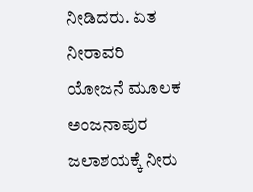ನೀಡಿದರು. ಏತ ನೀರಾವರಿ ಯೋಜನೆ ಮೂಲಕ ಅಂಜನಾಪುರ ಜಲಾಶಯಕ್ಕೆ ನೀರು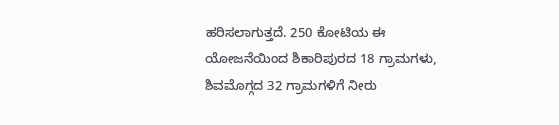ಹರಿಸಲಾಗುತ್ತದೆ. 250 ಕೋಟಿಯ ಈ ಯೋಜನೆಯಿಂದ ಶಿಕಾರಿಪುರದ 18 ಗ್ರಾಮಗಳು, ಶಿವಮೊಗ್ಗದ 32 ಗ್ರಾಮಗಳಿಗೆ ನೀರು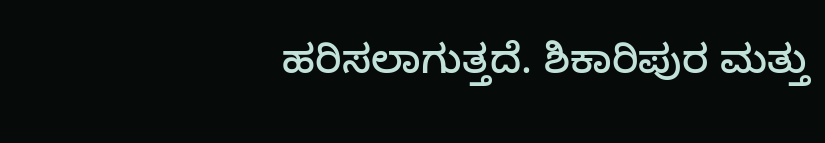ಹರಿಸಲಾಗುತ್ತದೆ. ಶಿಕಾರಿಪುರ ಮತ್ತು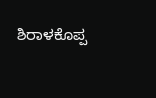ಶಿರಾಳಕೊಪ್ಪ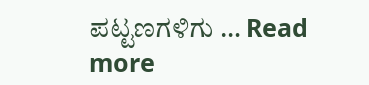ಪಟ್ಟಣಗಳಿಗು … Read more